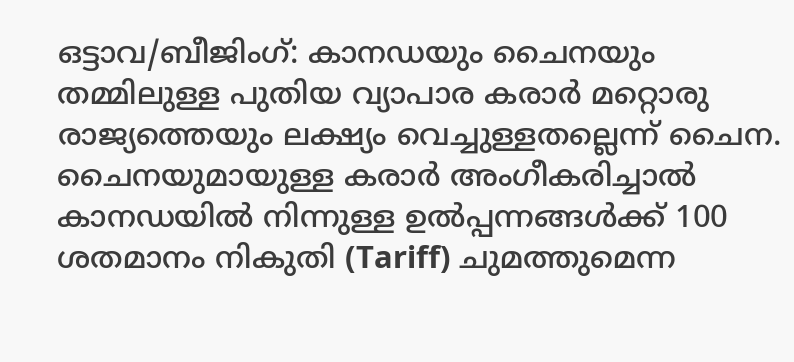ഒട്ടാവ/ബീജിംഗ്: കാനഡയും ചൈനയും തമ്മിലുള്ള പുതിയ വ്യാപാര കരാർ മറ്റൊരു രാജ്യത്തെയും ലക്ഷ്യം വെച്ചുള്ളതല്ലെന്ന് ചൈന. ചൈനയുമായുള്ള കരാർ അംഗീകരിച്ചാൽ കാനഡയിൽ നിന്നുള്ള ഉൽപ്പന്നങ്ങൾക്ക് 100 ശതമാനം നികുതി (Tariff) ചുമത്തുമെന്ന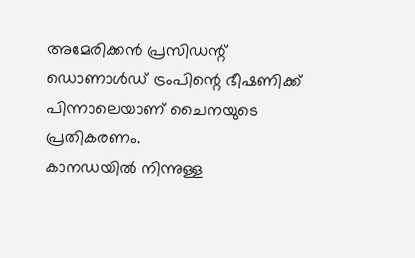അമേരിക്കൻ പ്രസിഡന്റ് ഡൊണാൾഡ് ട്രംപിന്റെ ഭീഷണിക്ക് പിന്നാലെയാണ് ചൈനയുടെ പ്രതികരണം.
കാനഡയിൽ നിന്നുള്ള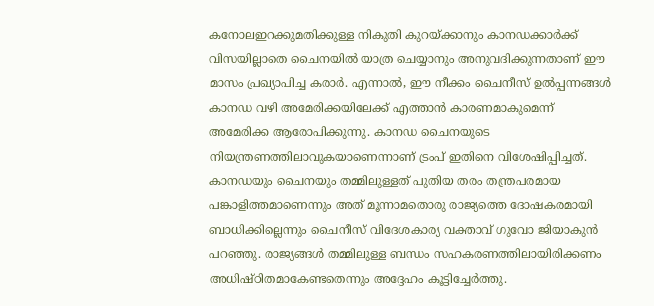കനോലഇറക്കുമതിക്കുള്ള നികുതി കുറയ്ക്കാനും കാനഡക്കാർക്ക് വിസയില്ലാതെ ചൈനയിൽ യാത്ര ചെയ്യാനും അനുവദിക്കുന്നതാണ് ഈ മാസം പ്രഖ്യാപിച്ച കരാർ. എന്നാൽ, ഈ നീക്കം ചൈനീസ് ഉൽപ്പന്നങ്ങൾ കാനഡ വഴി അമേരിക്കയിലേക്ക് എത്താൻ കാരണമാകുമെന്ന് അമേരിക്ക ആരോപിക്കുന്നു. കാനഡ ചൈനയുടെ നിയന്ത്രണത്തിലാവുകയാണെന്നാണ് ട്രംപ് ഇതിനെ വിശേഷിപ്പിച്ചത്.
കാനഡയും ചൈനയും തമ്മിലുള്ളത് പുതിയ തരം തന്ത്രപരമായ പങ്കാളിത്തമാണെന്നും അത് മൂന്നാമതൊരു രാജ്യത്തെ ദോഷകരമായി ബാധിക്കില്ലെന്നും ചൈനീസ് വിദേശകാര്യ വക്താവ് ഗുവോ ജിയാകുൻ പറഞ്ഞു. രാജ്യങ്ങൾ തമ്മിലുള്ള ബന്ധം സഹകരണത്തിലായിരിക്കണം അധിഷ്ഠിതമാകേണ്ടതെന്നും അദ്ദേഹം കൂട്ടിച്ചേർത്തു.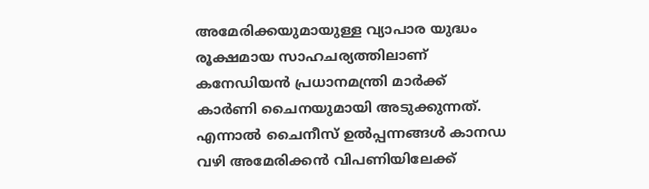അമേരിക്കയുമായുള്ള വ്യാപാര യുദ്ധം രൂക്ഷമായ സാഹചര്യത്തിലാണ് കനേഡിയൻ പ്രധാനമന്ത്രി മാർക്ക് കാർണി ചൈനയുമായി അടുക്കുന്നത്. എന്നാൽ ചൈനീസ് ഉൽപ്പന്നങ്ങൾ കാനഡ വഴി അമേരിക്കൻ വിപണിയിലേക്ക്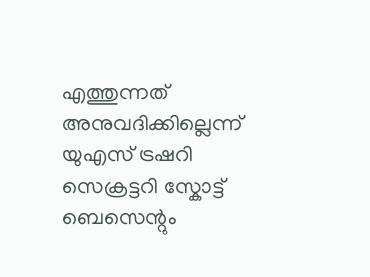എത്തുന്നത് അനുവദിക്കില്ലെന്ന് യുഎസ് ട്രഷറി സെക്രട്ടറി സ്കോട്ട് ബെസെന്റും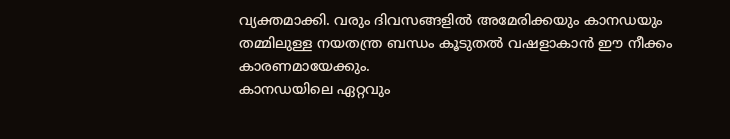വ്യക്തമാക്കി. വരും ദിവസങ്ങളിൽ അമേരിക്കയും കാനഡയും തമ്മിലുള്ള നയതന്ത്ര ബന്ധം കൂടുതൽ വഷളാകാൻ ഈ നീക്കം കാരണമായേക്കും.
കാനഡയിലെ ഏറ്റവും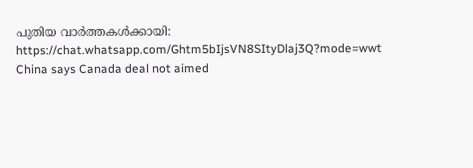പുതിയ വാർത്തകൾക്കായി: https://chat.whatsapp.com/Ghtm5bIjsVN8SItyDlaj3Q?mode=wwt
China says Canada deal not aimed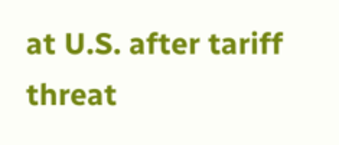at U.S. after tariff threat